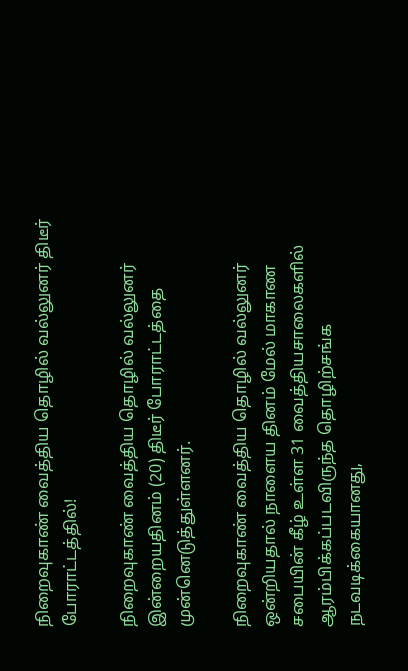நிறைவுகாண் வைத்திய தொழில் வல்லுனர் திடீர் போராட்டத்தில்!

நிறைவுகாண் வைத்திய தொழில் வல்லுனர் இன்றையதினம் (20) திடீர் போராட்டத்தை முன்னெடுத்துள்ளனர்.

நிறைவுகாண் வைத்திய தொழில் வல்லுனர் ஒன்றியதால் நாளைய தினம் மேல் மாகாண சபையின் கீழ் உள்ள 31 வைத்தியசாலைகளில் ஆரம்பிக்கப்படவிருந்த தொழிற்சங்க நடவடிக்கையானது,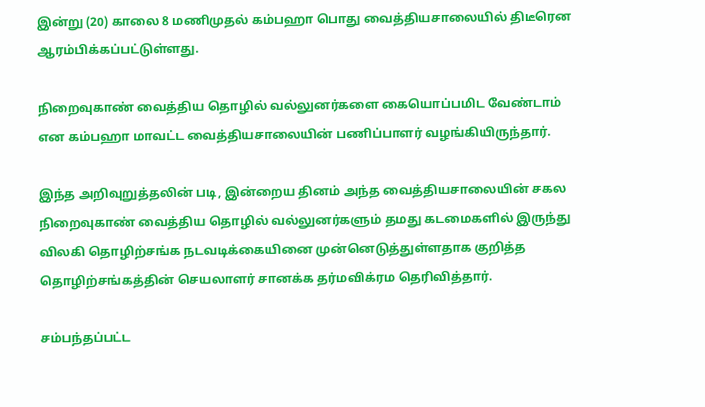இன்று (20) காலை 8 மணிமுதல் கம்பஹா பொது வைத்தியசாலையில் திடீரென ஆரம்பிக்கப்பட்டுள்ளது.

நிறைவுகாண் வைத்திய தொழில் வல்லுனர்களை கையொப்பமிட வேண்டாம் என கம்பஹா மாவட்ட வைத்தியசாலையின் பணிப்பாளர் வழங்கியிருந்தார்.

இந்த அறிவுறுத்தலின் படி, இன்றைய தினம் அந்த வைத்தியசாலையின் சகல நிறைவுகாண் வைத்திய தொழில் வல்லுனர்களும் தமது கடமைகளில் இருந்து விலகி தொழிற்சங்க நடவடிக்கையினை முன்னெடுத்துள்ளதாக குறித்த தொழிற்சங்கத்தின் செயலாளர் சானக்க தர்மவிக்ரம தெரிவித்தார்.

சம்பந்தப்பட்ட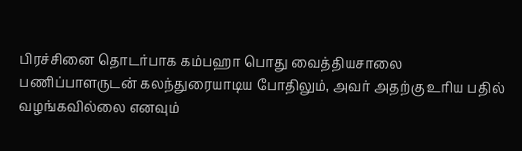பிரச்சினை தொடர்பாக கம்பஹா பொது வைத்தியசாலை பணிப்பாளருடன் கலந்துரையாடிய போதிலும், அவர் அதற்கு உரிய பதில் வழங்கவில்லை எனவும்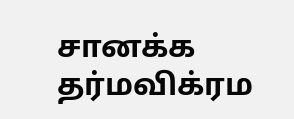சானக்க தர்மவிக்ரம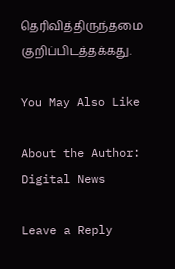தெரிவித்திருந்தமை குறிப்பிடத்தக்கது.

You May Also Like

About the Author: Digital News

Leave a Reply